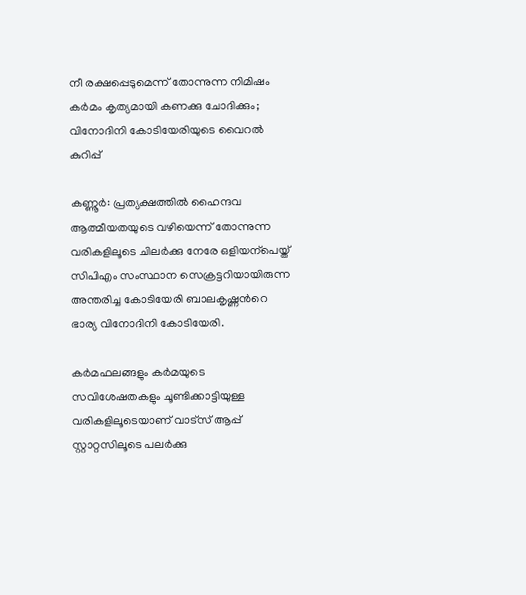നീ രക്ഷപ്പെടുമെന്ന് തോന്നുന്ന നിമിഷം കർമം കൃത്യമായി കണക്കു ചോദിക്കും; വിനോദിനി കോടിയേരിയുടെ വൈറൽ കുറിപ്പ്

കണ്ണൂര്‍: പ്രത്യക്ഷത്തിൽ ഹൈന്ദവ ആത്മീയതയുടെ വഴിയെന്ന് തോന്നുന്ന വരികളിലൂടെ ചിലർക്കു നേരേ ഒളിയന്പെയ്ത് സിപിഎം സംസ്ഥാന സെക്രട്ടറിയായിരുന്ന അന്തരിച്ച കോടിയേരി ബാലകൃഷ്ണന്‍റെ ഭാര്യ വിനോദിനി കോടിയേരി.

കർമഫലങ്ങളും കർമയുടെ സവിശേഷതകളും ചൂണ്ടിക്കാട്ടിയുള്ള വരികളിലൂടെയാണ് വാട്സ് ആപ്പ് സ്റ്റാറ്റസിലൂടെ പലർക്കു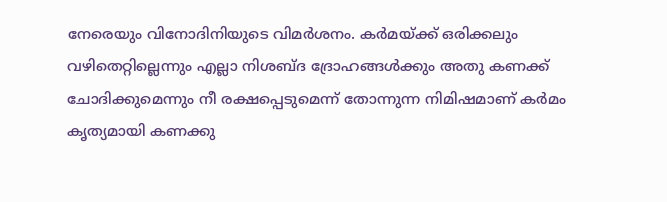നേരെയും വിനോദിനിയുടെ വിമർശനം. കർമയ്ക്ക് ഒരിക്കലും വഴിതെറ്റില്ലെന്നും എല്ലാ നിശബ്ദ ദ്രോഹങ്ങൾക്കും അതു കണക്ക് ചോദിക്കുമെന്നും നീ രക്ഷപ്പെടുമെന്ന് തോന്നുന്ന നിമിഷമാണ് കർമം കൃത്യമായി കണക്കു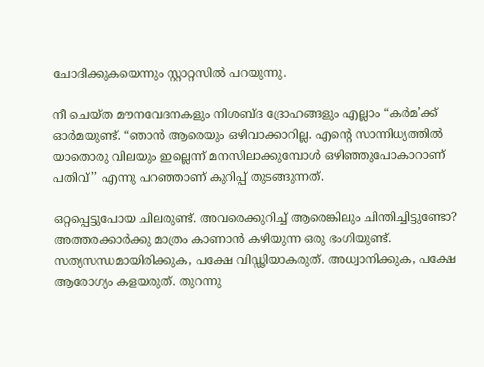ചോദിക്കുകയെന്നും സ്റ്റാറ്റസിൽ പറയുന്നു.

നീ ചെയ്ത മൗനവേദനകളും നിശബ്ദ ദ്രോഹങ്ങളും എല്ലാം “കര്‍മ’ക്ക് ഓര്‍മയുണ്ട്. “ഞാന്‍ ആരെയും ഒഴിവാക്കാറില്ല. എന്‍റെ സാന്നിധ്യത്തില്‍ യാതൊരു വിലയും ഇല്ലെന്ന് മനസിലാക്കുമ്പോള്‍ ഒഴിഞ്ഞുപോകാറാണ് പതിവ്’’ എന്നു പറഞ്ഞാണ് കുറിപ്പ് തുടങ്ങുന്നത്.

ഒറ്റപ്പെട്ടുപോയ ചിലരുണ്ട്. അവരെക്കുറിച്ച് ആരെങ്കിലും ചിന്തിച്ചിട്ടുണ്ടോ? അത്തരക്കാര്‍ക്കു മാത്രം കാണാന്‍ കഴിയുന്ന ഒരു ഭംഗിയുണ്ട്. സത്യസന്ധമായിരിക്കുക, പക്ഷേ വിഡ്ഢിയാകരുത്. അധ്വാനിക്കുക, പക്ഷേ ആരോഗ്യം കളയരുത്. തുറന്നു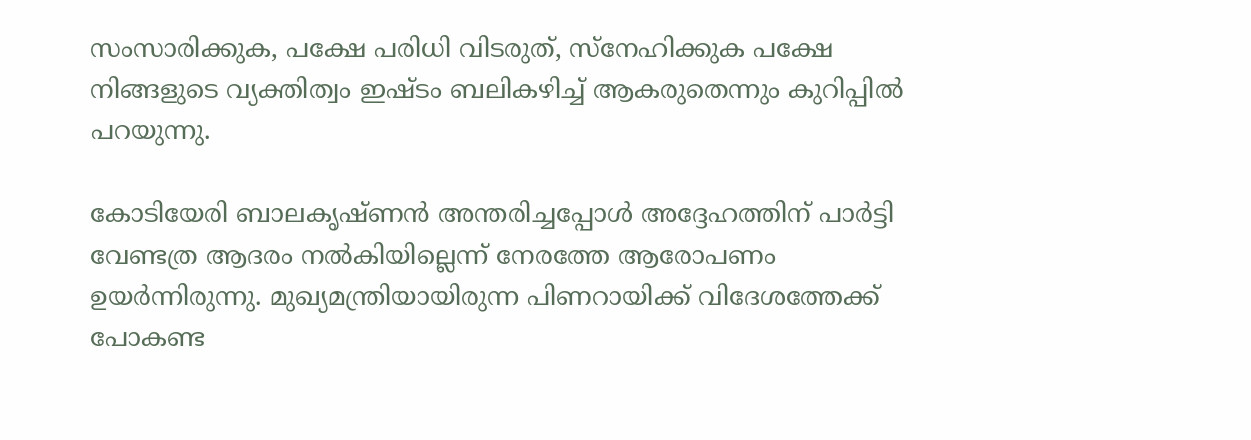സംസാരിക്കുക, പക്ഷേ പരിധി വിടരുത്, സ്‌നേഹിക്കുക പക്ഷേ നിങ്ങളുടെ വ്യക്തിത്വം ഇഷ്ടം ബലികഴിച്ച് ആകരുതെന്നും കുറിപ്പിൽ പറയുന്നു.

കോടിയേരി ബാലകൃഷ്ണൻ അന്തരിച്ചപ്പോൾ അദ്ദേഹത്തിന് പാർട്ടി വേണ്ടത്ര ആദരം നൽകിയില്ലെന്ന് നേരത്തേ ആരോപണം ഉയർന്നിരുന്നു. മുഖ്യമന്ത്രിയായിരുന്ന പിണറായിക്ക് വിദേശത്തേക്ക് പോകണ്ട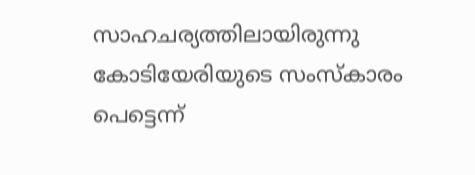സാഹചര്യത്തിലായിരുന്നു കോടിയേരിയുടെ സംസ്കാരം പെട്ടെന്ന്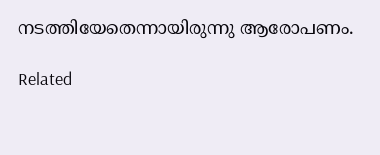നടത്തിയേതെന്നായിരുന്നു ആരോപണം.

Related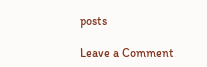posts

Leave a Comment